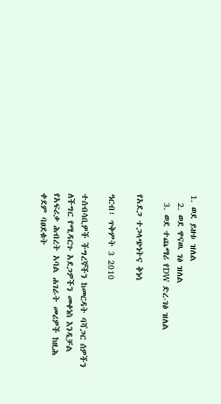1. ወደ ይዘቱ ዝለል
  2. ወደ ዋናዉ ገፅ ዝለል
  3. ወደ ተጨማሪ የDW ድረ-ገፅ ዝለል

የአደጋ ተጋላጭነትና ቅነሳ

ዓርብ፣ ጥቅምት 3 2010

ተሰብሳቢዎች ችግረኞችን ከመርዳት ባሻጋር ሰዎችን ለችግር የሚዳርጉ አደጋዎችን መቀነስ እንዲቻል የአፍሪቃ ሕብረት አባል ሐገራት መሪዎች ከዚሕ ቀደም ባፀደቁት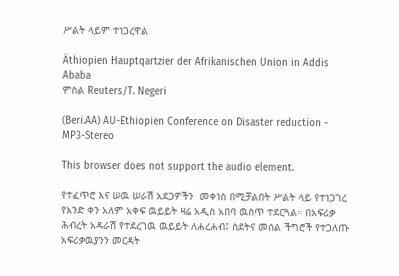ሥልት ላይም ተነጋረዋል

Äthiopien Hauptqartzier der Afrikanischen Union in Addis Ababa
ምስል Reuters/T. Negeri

(Beri.AA) AU-Ethiopien Conference on Disaster reduction - MP3-Stereo

This browser does not support the audio element.

የተፈጥሮ እና ሠዉ ሠራሽ አደጋዎችን  መቀነስ በሚቻልበት ሥልት ላይ የተነጋገረ የአንድ ቀን አለም አቀፍ ዉይይት ዛሬ አዲስ አበባ ዉስጥ ተደርጓል። በአፍሪቃ ሕብረት አዳራሽ የተደረገዉ ዉይይት ለሐረሐብ፤ ስደትና መሰል ችግሮች የተጋለጡ አፍሪቃዉያንን መርዳት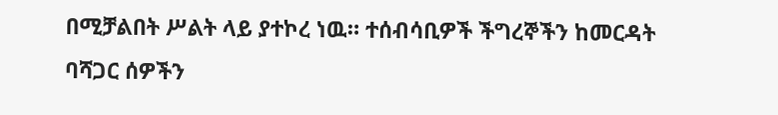በሚቻልበት ሥልት ላይ ያተኮረ ነዉ። ተሰብሳቢዎች ችግረኞችን ከመርዳት ባሻጋር ሰዎችን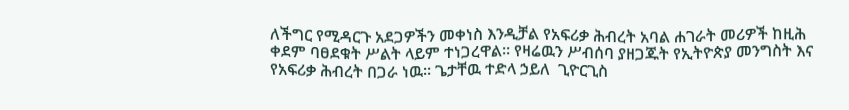ለችግር የሚዳርጉ አደጋዎችን መቀነስ እንዲቻል የአፍሪቃ ሕብረት አባል ሐገራት መሪዎች ከዚሕ ቀደም ባፀደቁት ሥልት ላይም ተነጋረዋል። የዛሬዉን ሥብሰባ ያዘጋጁት የኢትዮጵያ መንግስት እና የአፍሪቃ ሕብረት በጋራ ነዉ። ጌታቸዉ ተድላ ኃይለ  ጊዮርጊስ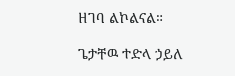ዘገባ ልኮልናል።

ጌታቸዉ ተድላ ኃይለ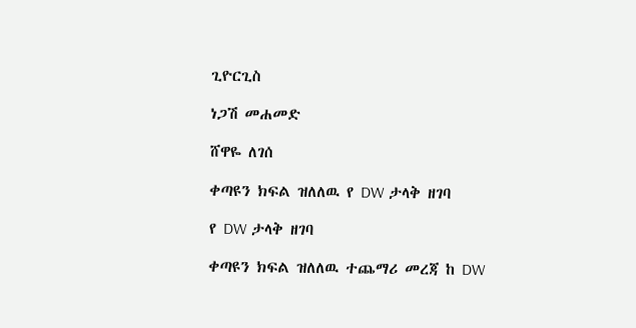ጊዮርጊስ

ነጋሽ መሐመድ

ሸዋዬ ለገሰ

ቀጣዩን ክፍል ዝለለዉ የ DW ታላቅ ዘገባ

የ DW ታላቅ ዘገባ

ቀጣዩን ክፍል ዝለለዉ ተጨማሪ መረጃ ከ DW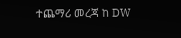ተጨማሪ መረጃ ከ DW